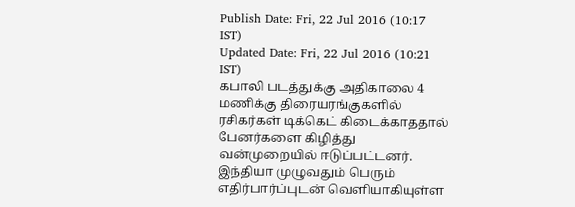Publish Date: Fri, 22 Jul 2016 (10:17 IST)
Updated Date: Fri, 22 Jul 2016 (10:21 IST)
கபாலி படத்துக்கு அதிகாலை 4 மணிக்கு திரையரங்குகளில் ரசிகர்கள் டிக்கெட் கிடைக்காததால் பேனர்களை கிழித்து வன்முறையில் ஈடுப்பட்டனர்.
இந்தியா முழுவதும் பெரும் எதிர்பார்ப்புடன் வெளியாகியுள்ள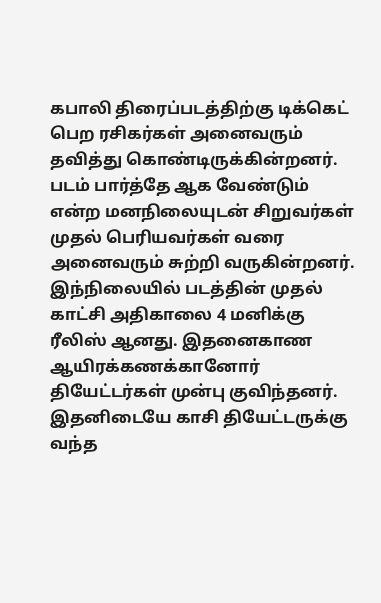கபாலி திரைப்படத்திற்கு டிக்கெட் பெற ரசிகர்கள் அனைவரும் தவித்து கொண்டிருக்கின்றனர். படம் பார்த்தே ஆக வேண்டும் என்ற மனநிலையுடன் சிறுவர்கள் முதல் பெரியவர்கள் வரை அனைவரும் சுற்றி வருகின்றனர்.
இந்நிலையில் படத்தின் முதல் காட்சி அதிகாலை 4 மனிக்கு ரீலிஸ் ஆனது. இதனைகாண ஆயிரக்கணக்கானோர் தியேட்டர்கள் முன்பு குவிந்தனர். இதனிடையே காசி தியேட்டருக்கு வந்த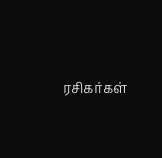ரசிகர்கள்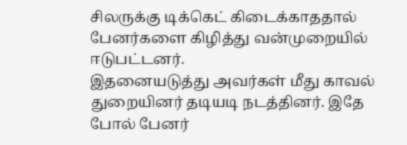சிலருக்கு டிக்கெட் கிடைக்காததால் பேனர்களை கிழித்து வன்முறையில் ஈடுபட்டனர்.
இதனையடுத்து அவர்கள் மீது காவல் துறையினர் தடியடி நடத்தினர். இதே போல் பேனர்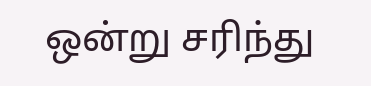ஒன்று சரிந்து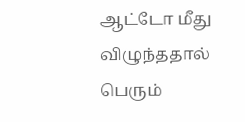ஆட்டோ மீது விழுந்ததால் பெரும்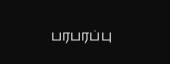பரபரப்பு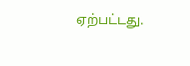ஏற்பட்டது.